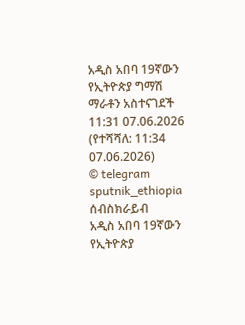አዲስ አበባ 19ኛውን የኢትዮጵያ ግማሽ ማራቶን አስተናገደች
11:31 07.06.2026 (የተሻሻለ: 11:34 07.06.2026)
© telegram sputnik_ethiopia
ሰብስክራይብ
አዲስ አበባ 19ኛውን የኢትዮጵያ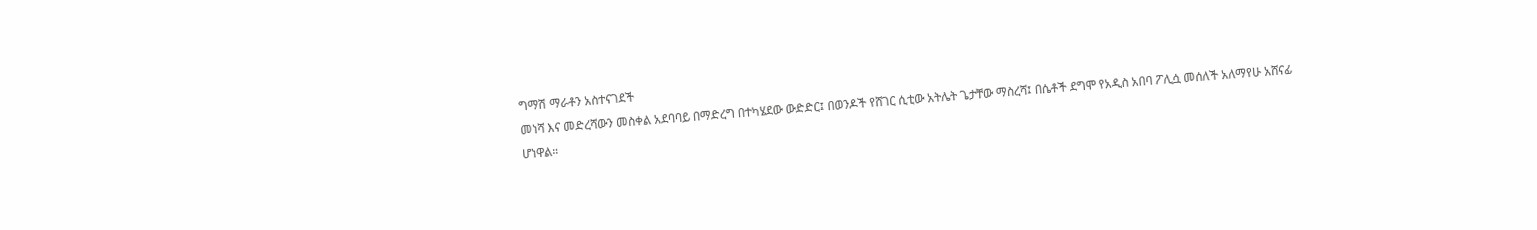ግማሽ ማራቶን አስተናገደች
መነሻ እና መድረሻውን መስቀል አደባባይ በማድረግ በተካሄደው ውድድር፤ በወንዶች የሸገር ሲቲው አትሌት ጌታቸው ማስረሻ፤ በሴቶች ደግሞ የአዲስ አበባ ፖሊሷ መሰለች አለማየሁ አሸናፊ ሆነዋል።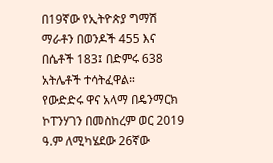በ19ኛው የኢትዮጵያ ግማሽ ማራቶን በወንዶች 455 እና በሴቶች 183፤ በድምሩ 638 አትሌቶች ተሳትፈዋል።
የውድድሩ ዋና አላማ በዴንማርክ ኮፐንሃገን በመስከረም ወር 2019 ዓ.ም ለሚካሄደው 26ኛው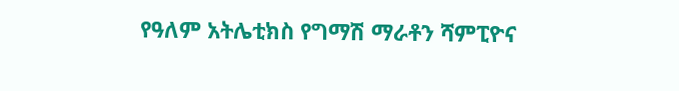የዓለም አትሌቲክስ የግማሽ ማራቶን ሻምፒዮና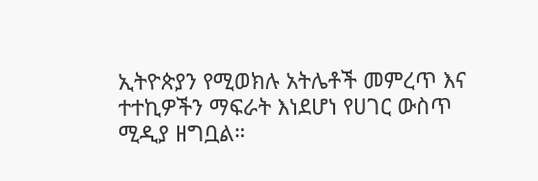ኢትዮጵያን የሚወክሉ አትሌቶች መምረጥ እና ተተኪዎችን ማፍራት እነደሆነ የሀገር ውስጥ ሚዲያ ዘግቧል።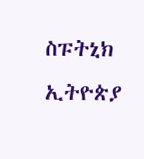ስፑትኒክ ኢትዮጵያ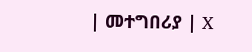| መተግበሪያ | X